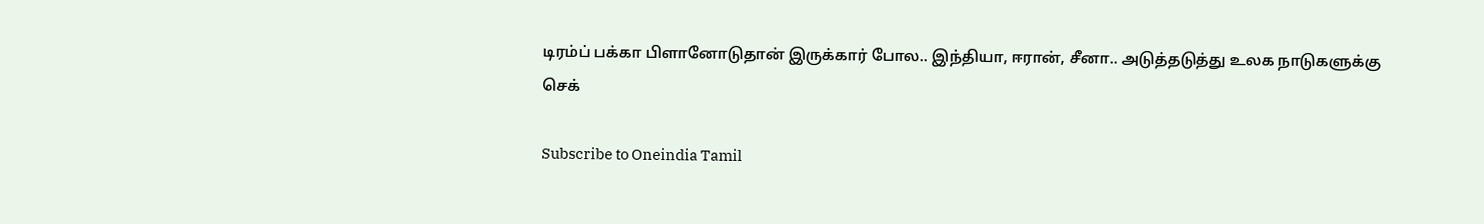டிரம்ப் பக்கா பிளானோடுதான் இருக்கார் போல.. இந்தியா, ஈரான், சீனா.. அடுத்தடுத்து உலக நாடுகளுக்கு செக்

Subscribe to Oneindia Tamil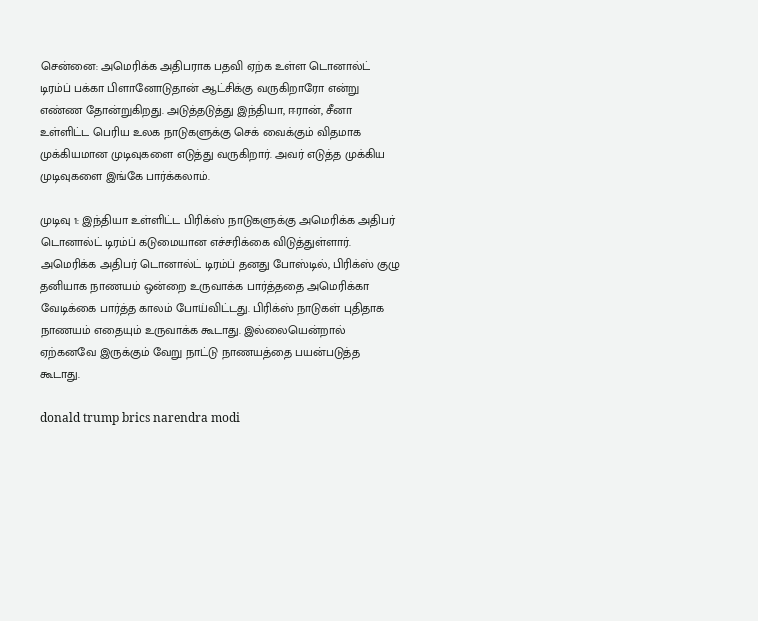சென்னை: அமெரிக்க அதிபராக பதவி ஏற்க உள்ள டொனால்ட் டிரம்ப் பக்கா பிளானோடுதான் ஆட்சிக்கு வருகிறாரோ என்று எண்ண தோன்றுகிறது. அடுத்தடுத்து இந்தியா, ஈரான், சீனா உள்ளிட்ட பெரிய உலக நாடுகளுக்கு செக் வைக்கும் விதமாக முக்கியமான முடிவுகளை எடுத்து வருகிறார். அவர் எடுத்த முக்கிய முடிவுகளை இங்கே பார்க்கலாம்.

முடிவு 1: இந்தியா உள்ளிட்ட பிரிக்ஸ் நாடுகளுக்கு அமெரிக்க அதிபர் டொனால்ட் டிரம்ப் கடுமையான எச்சரிக்கை விடுத்துள்ளார். அமெரிக்க அதிபர் டொனால்ட் டிரம்ப் தனது போஸ்டில், பிரிக்ஸ் குழு தனியாக நாணயம் ஒன்றை உருவாக்க பார்த்ததை அமெரிக்கா வேடிக்கை பார்த்த காலம் போய்விட்டது. பிரிக்ஸ் நாடுகள் புதிதாக நாணயம் எதையும் உருவாக்க கூடாது. இல்லையென்றால் ஏற்கனவே இருக்கும் வேறு நாட்டு நாணயத்தை பயன்படுத்த கூடாது.

donald trump brics narendra modi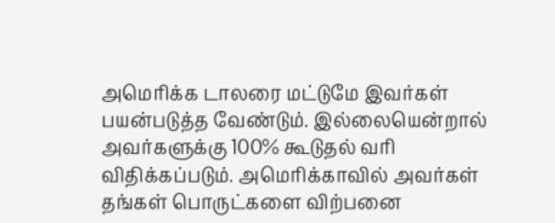அமெரிக்க டாலரை மட்டுமே இவர்கள் பயன்படுத்த வேண்டும். இல்லையென்றால் அவர்களுக்கு 100% கூடுதல் வரி விதிக்கப்படும். அமெரிக்காவில் அவர்கள் தங்கள் பொருட்களை விற்பனை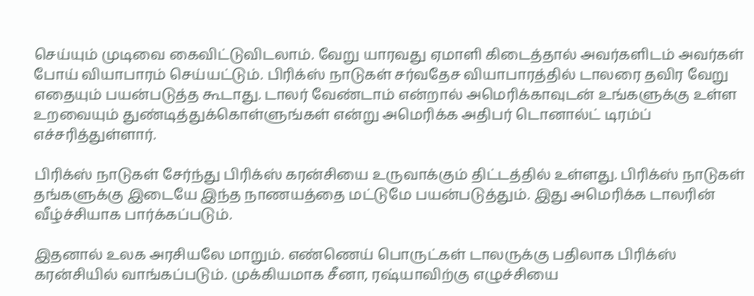செய்யும் முடிவை கைவிட்டுவிடலாம். வேறு யாரவது ஏமாளி கிடைத்தால் அவர்களிடம் அவர்கள் போய் வியாபாரம் செய்யட்டும். பிரிக்ஸ் நாடுகள் சர்வதேச வியாபாரத்தில் டாலரை தவிர வேறு எதையும் பயன்படுத்த கூடாது. டாலர் வேண்டாம் என்றால் அமெரிக்காவுடன் உங்களுக்கு உள்ள உறவையும் துண்டித்துக்கொள்ளுங்கள் என்று அமெரிக்க அதிபர் டொனால்ட் டிரம்ப் எச்சரித்துள்ளார்.

பிரிக்ஸ் நாடுகள் சேர்ந்து பிரிக்ஸ் கரன்சியை உருவாக்கும் திட்டத்தில் உள்ளது. பிரிக்ஸ் நாடுகள் தங்களுக்கு இடையே இந்த நாணயத்தை மட்டுமே பயன்படுத்தும். இது அமெரிக்க டாலரின் வீழ்ச்சியாக பார்க்கப்படும்.

இதனால் உலக அரசியலே மாறும். எண்ணெய் பொருட்கள் டாலருக்கு பதிலாக பிரிக்ஸ் கரன்சியில் வாங்கப்படும். முக்கியமாக சீனா, ரஷ்யாவிற்கு எழுச்சியை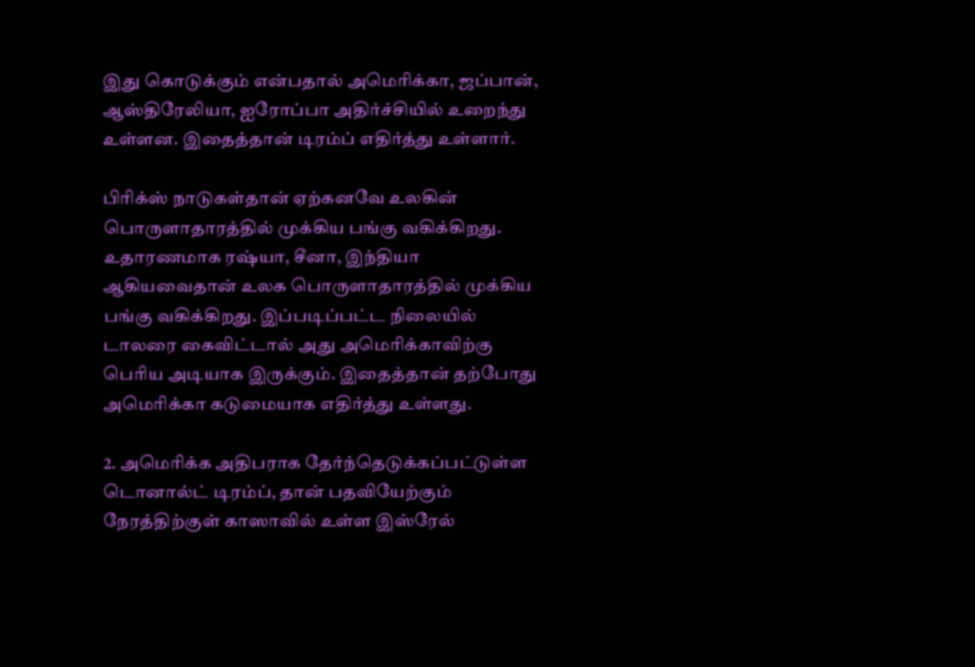இது கொடுக்கும் என்பதால் அமெரிக்கா, ஜப்பான், ஆஸ்திரேலியா, ஐரோப்பா அதிர்ச்சியில் உறைந்து உள்ளன. இதைத்தான் டிரம்ப் எதிர்த்து உள்ளார்.

பிரிக்ஸ் நாடுகள்தான் ஏற்கனவே உலகின் பொருளாதாரத்தில் முக்கிய பங்கு வகிக்கிறது. உதாரணமாக ரஷ்யா, சீனா, இந்தியா ஆகியவைதான் உலக பொருளாதாரத்தில் முக்கிய பங்கு வகிக்கிறது. இப்படிப்பட்ட நிலையில் டாலரை கைவிட்டால் அது அமெரிக்காவிற்கு பெரிய அடியாக இருக்கும். இதைத்தான் தற்போது அமெரிக்கா கடுமையாக எதிர்த்து உள்ளது.

2. அமெரிக்க அதிபராக தேர்ந்தெடுக்கப்பட்டுள்ள டொனால்ட் டிரம்ப், தான் பதவியேற்கும் நேரத்திற்குள் காஸாவில் உள்ள இஸ்ரேல்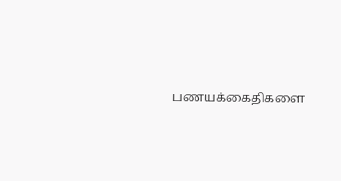பணயக்கைதிகளை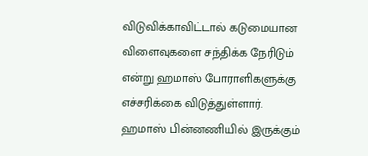விடுவிக்காவிட்டால் கடுமையான விளைவுகளை சந்திக்க நேரிடும் என்று ஹமாஸ் போராளிகளுக்கு எச்சரிக்கை விடுத்துள்ளார். ஹமாஸ் பின்னணியில் இருக்கும்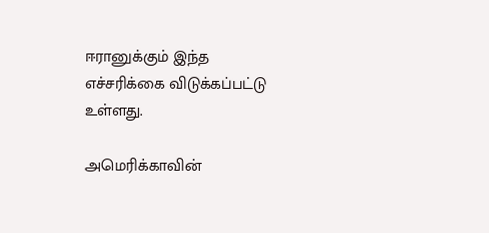ஈரானுக்கும் இந்த எச்சரிக்கை விடுக்கப்பட்டு உள்ளது.

அமெரிக்காவின்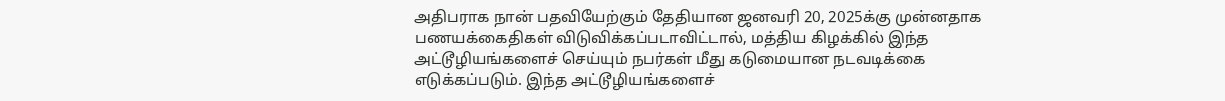அதிபராக நான் பதவியேற்கும் தேதியான ஜனவரி 20, 2025க்கு முன்னதாக பணயக்கைதிகள் விடுவிக்கப்படாவிட்டால், மத்திய கிழக்கில் இந்த அட்டூழியங்களைச் செய்யும் நபர்கள் மீது கடுமையான நடவடிக்கை எடுக்கப்படும். இந்த அட்டூழியங்களைச்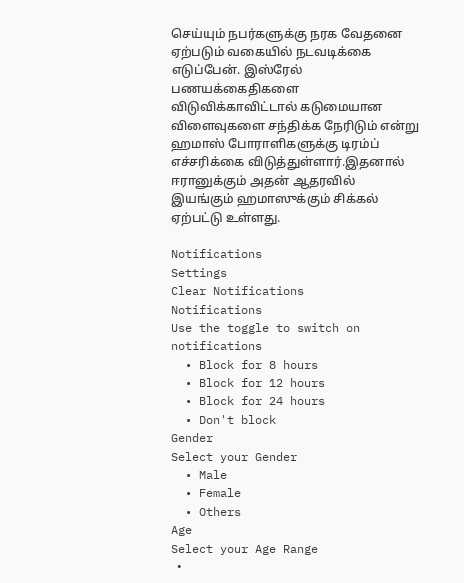செய்யும் நபர்களுக்கு நரக வேதனை ஏற்படும் வகையில் நடவடிக்கை எடுப்பேன். இஸ்ரேல் பணயக்கைதிகளை விடுவிக்காவிட்டால் கடுமையான விளைவுகளை சந்திக்க நேரிடும் என்று ஹமாஸ் போராளிகளுக்கு டிரம்ப் எச்சரிக்கை விடுத்துள்ளார்.இதனால் ஈரானுக்கும் அதன் ஆதரவில் இயங்கும் ஹமாஸுக்கும் சிக்கல் ஏற்பட்டு உள்ளது.

Notifications
Settings
Clear Notifications
Notifications
Use the toggle to switch on notifications
  • Block for 8 hours
  • Block for 12 hours
  • Block for 24 hours
  • Don't block
Gender
Select your Gender
  • Male
  • Female
  • Others
Age
Select your Age Range
  •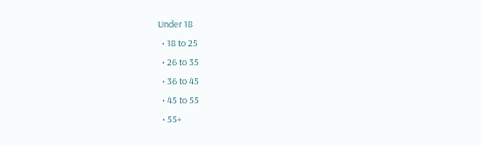Under 18
  • 18 to 25
  • 26 to 35
  • 36 to 45
  • 45 to 55
  • 55+